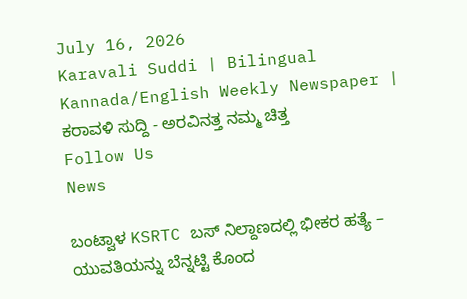July 16, 2026
Karavali Suddi | Bilingual Kannada/English Weekly Newspaper | ಕರಾವಳಿ ಸುದ್ದಿ - ಅರವಿನತ್ತ ನಮ್ಮ ಚಿತ್ತ
Follow Us
News

ಬಂಟ್ವಾಳ KSRTC ಬಸ್ ನಿಲ್ದಾಣದಲ್ಲಿ ಭೀಕರ ಹತ್ಯೆ – ಯುವತಿಯನ್ನು ಬೆನ್ನಟ್ಟಿ ಕೊಂದ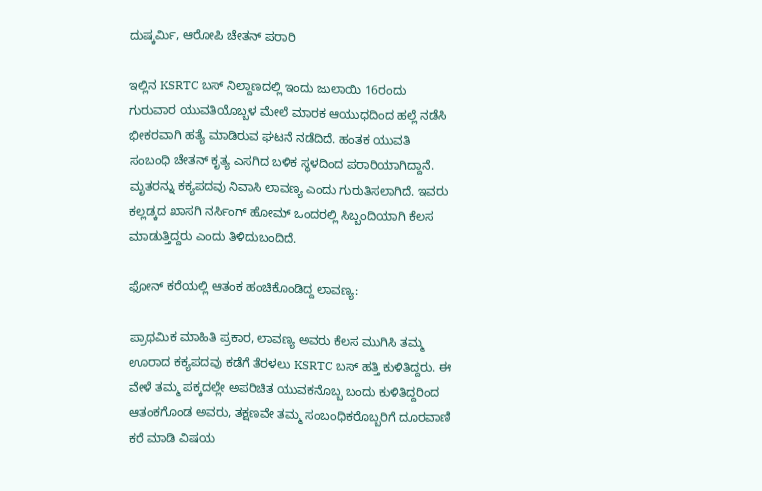ದುಷ್ಕರ್ಮಿ, ಆರೋಪಿ ಚೇತನ್ ಪರಾರಿ

ಇಲ್ಲಿನ KSRTC ಬಸ್ ನಿಲ್ದಾಣದಲ್ಲಿ ಇಂದು ಜುಲಾಯಿ 16ರಂದು ಗುರುವಾರ ಯುವತಿಯೊಬ್ಬಳ ಮೇಲೆ ಮಾರಕ ಆಯುಧದಿಂದ ಹಲ್ಲೆ ನಡೆಸಿ ಭೀಕರವಾಗಿ ಹತ್ಯೆ ಮಾಡಿರುವ ಘಟನೆ ನಡೆದಿದೆ. ಹಂತಕ ಯುವತಿ ಸಂಬಂಧಿ ಚೇತನ್ ಕೃತ್ಯ ಎಸಗಿದ ಬಳಿಕ ಸ್ಥಳದಿಂದ ಪರಾರಿಯಾಗಿದ್ದಾನೆ. ಮೃತರನ್ನು ಕಕ್ಯಪದವು ನಿವಾಸಿ ಲಾವಣ್ಯ ಎಂದು ಗುರುತಿಸಲಾಗಿದೆ. ಇವರು ಕಲ್ಲಡ್ಕದ ಖಾಸಗಿ ನರ್ಸಿಂಗ್ ಹೋಮ್ ಒಂದರಲ್ಲಿ ಸಿಬ್ಬಂದಿಯಾಗಿ ಕೆಲಸ ಮಾಡುತ್ತಿದ್ದರು ಎಂದು ತಿಳಿದುಬಂದಿದೆ.

ಫೋನ್ ಕರೆಯಲ್ಲಿ ಆತಂಕ ಹಂಚಿಕೊಂಡಿದ್ದ ಲಾವಣ್ಯ:

ಪ್ರಾಥಮಿಕ ಮಾಹಿತಿ ಪ್ರಕಾರ, ಲಾವಣ್ಯ ಅವರು ಕೆಲಸ ಮುಗಿಸಿ ತಮ್ಮ ಊರಾದ ಕಕ್ಯಪದವು ಕಡೆಗೆ ತೆರಳಲು KSRTC ಬಸ್ ಹತ್ತಿ ಕುಳಿತಿದ್ದರು. ಈ ವೇಳೆ ತಮ್ಮ ಪಕ್ಕದಲ್ಲೇ ಅಪರಿಚಿತ ಯುವಕನೊಬ್ಬ ಬಂದು ಕುಳಿತಿದ್ದರಿಂದ ಆತಂಕಗೊಂಡ ಅವರು, ತಕ್ಷಣವೇ ತಮ್ಮ ಸಂಬಂಧಿಕರೊಬ್ಬರಿಗೆ ದೂರವಾಣಿ ಕರೆ ಮಾಡಿ ವಿಷಯ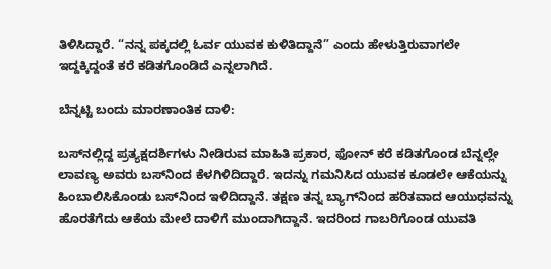ತಿಳಿಸಿದ್ದಾರೆ. “ನನ್ನ ಪಕ್ಕದಲ್ಲಿ ಓರ್ವ ಯುವಕ ಕುಳಿತಿದ್ದಾನೆ” ಎಂದು ಹೇಳುತ್ತಿರುವಾಗಲೇ ಇದ್ದಕ್ಕಿದ್ದಂತೆ ಕರೆ ಕಡಿತಗೊಂಡಿದೆ ಎನ್ನಲಾಗಿದೆ.

ಬೆನ್ನಟ್ಟಿ ಬಂದು ಮಾರಣಾಂತಿಕ ದಾಳಿ:

ಬಸ್‌ನಲ್ಲಿದ್ದ ಪ್ರತ್ಯಕ್ಷದರ್ಶಿಗಳು ನೀಡಿರುವ ಮಾಹಿತಿ ಪ್ರಕಾರ, ಫೋನ್ ಕರೆ ಕಡಿತಗೊಂಡ ಬೆನ್ನಲ್ಲೇ ಲಾವಣ್ಯ ಅವರು ಬಸ್‌ನಿಂದ ಕೆಳಗಿಳಿದಿದ್ದಾರೆ. ಇದನ್ನು ಗಮನಿಸಿದ ಯುವಕ ಕೂಡಲೇ ಆಕೆಯನ್ನು ಹಿಂಬಾಲಿಸಿಕೊಂಡು ಬಸ್‌ನಿಂದ ಇಳಿದಿದ್ದಾನೆ. ತಕ್ಷಣ ತನ್ನ ಬ್ಯಾಗ್‌ನಿಂದ ಹರಿತವಾದ ಆಯುಧವನ್ನು ಹೊರತೆಗೆದು ಆಕೆಯ ಮೇಲೆ ದಾಳಿಗೆ ಮುಂದಾಗಿದ್ದಾನೆ. ಇದರಿಂದ ಗಾಬರಿಗೊಂಡ ಯುವತಿ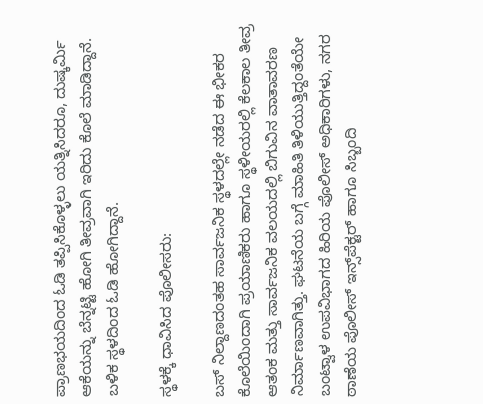ಪ್ರಾಣಭಯದಿಂದ ಓಡಿ ತಪ್ಪಿಸಿಕೊಳ್ಳಲು ಯತ್ನಿಸಿದರೂ, ದುಷ್ಕರ್ಮಿ ಆಕೆಯನ್ನು ಬೆನ್ನಟ್ಟಿ ಹೋಗಿ ತೀವ್ರವಾಗಿ ಇರಿದು ಕೊಲೆ ಮಾಡಿದ್ದಾನೆ. ಬಳಿಕ ಸ್ಥಳದಿಂದ ಓಡಿ ಹೋಗಿದ್ದಾನೆ.

ಸ್ಥಳಕ್ಕೆ ಧಾವಿಸಿದ ಪೊಲೀಸರು:

ಬಸ್ ನಿಲ್ದಾಣದಂತಹ ಸಾರ್ವಜನಿಕ ಸ್ಥಳದಲ್ಲೇ ನಡೆದ ಈ ಭೀಕರ ಕೊಲೆಯಿಂದಾಗಿ ಪ್ರಯಾಣಿಕರು ಹಾಗೂ ಸ್ಥಳೀಯರಲ್ಲಿ ಕೆಲಕಾಲ ತೀವ್ರ ಆತಂಕ ಮತ್ತು ಸಾರ್ವಜನಿಕ ವಲಯದಲ್ಲಿ ಬಿಗುವಿನ ವಾತಾವರಣ ನಿರ್ಮಾಣವಾಗಿತ್ತು. ಘಟನೆಯ ಬಗ್ಗೆ ಮಾಹಿತಿ ತಿಳಿಯುತ್ತಿದ್ದಂತೆಯೇ ಬಂಟ್ವಾಳ ಉಪವಿಭಾಗದ ಹಿರಿಯ ಪೊಲೀಸ್ ಅಧಿಕಾರಿಗಳು, ನಗರ ಠಾಣೆಯ ಪೊಲೀಸ್ ಇನ್ಸ್‌ಪೆಕ್ಟರ್ ಹಾಗೂ ಸಿಬ್ಬಂದಿ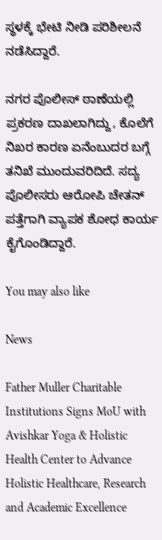ಸ್ಥಳಕ್ಕೆ ಭೇಟಿ ನೀಡಿ ಪರಿಶೀಲನೆ ನಡೆಸಿದ್ದಾರೆ.

ನಗರ ಪೊಲೀಸ್ ಠಾಣೆಯಲ್ಲಿ ಪ್ರಕರಣ ದಾಖಲಾಗಿದ್ದು, ಕೊಲೆಗೆ ನಿಖರ ಕಾರಣ ಏನೆಂಬುದರ ಬಗ್ಗೆ ತನಿಖೆ ಮುಂದುವರಿದಿದೆ. ಸದ್ಯ ಪೊಲೀಸರು ಆರೋಪಿ ಚೇತನ್ ಪತ್ತೆಗಾಗಿ ವ್ಯಾಪಕ ಶೋಧ ಕಾರ್ಯ ಕೈಗೊಂಡಿದ್ದಾರೆ.

You may also like

News

Father Muller Charitable Institutions Signs MoU with Avishkar Yoga & Holistic Health Center to Advance Holistic Healthcare, Research and Academic Excellence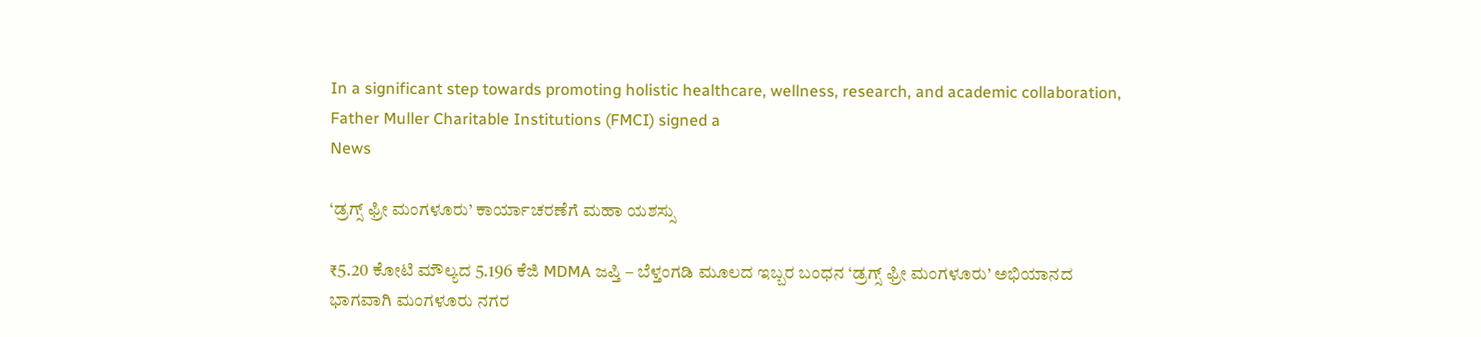In a significant step towards promoting holistic healthcare, wellness, research, and academic collaboration, Father Muller Charitable Institutions (FMCI) signed a
News

‘ಡ್ರಗ್ಸ್ ಫ್ರೀ ಮಂಗಳೂರು’ ಕಾರ್ಯಾಚರಣೆಗೆ ಮಹಾ ಯಶಸ್ಸು

₹5.20 ಕೋಟಿ ಮೌಲ್ಯದ 5.196 ಕೆಜಿ MDMA ಜಪ್ತಿ – ಬೆಳ್ತಂಗಡಿ ಮೂಲದ ಇಬ್ಬರ ಬಂಧನ ‘ಡ್ರಗ್ಸ್ ಫ್ರೀ ಮಂಗಳೂರು’ ಅಭಿಯಾನದ ಭಾಗವಾಗಿ ಮಂಗಳೂರು ನಗರ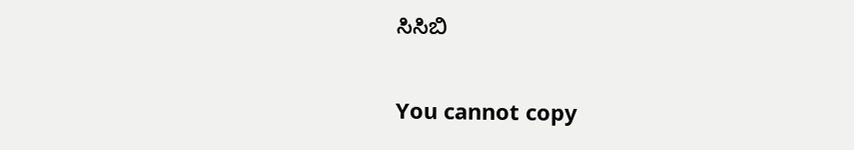ಸಿಸಿಬಿ

You cannot copy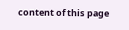content of this page